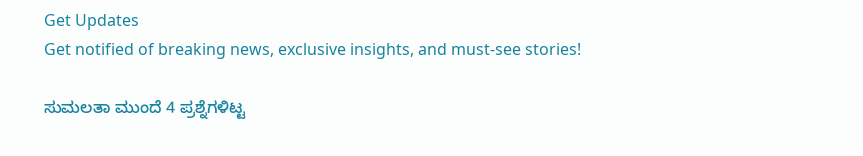Get Updates
Get notified of breaking news, exclusive insights, and must-see stories!

ಸುಮಲತಾ ಮುಂದೆ 4 ಪ್ರಶ್ನೆಗಳಿಟ್ಟ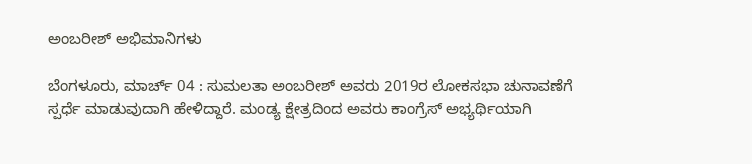ಅಂಬರೀಶ್ ಅಭಿಮಾನಿಗಳು

ಬೆಂಗಳೂರು, ಮಾರ್ಚ್ 04 : ಸುಮಲತಾ ಅಂಬರೀಶ್‌ ಅವರು 2019ರ ಲೋಕಸಭಾ ಚುನಾವಣೆಗೆ ಸ್ಪರ್ಧೆ ಮಾಡುವುದಾಗಿ ಹೇಳಿದ್ದಾರೆ. ಮಂಡ್ಯ ಕ್ಷೇತ್ರದಿಂದ ಅವರು ಕಾಂಗ್ರೆಸ್ ಅಭ್ಯರ್ಥಿಯಾಗಿ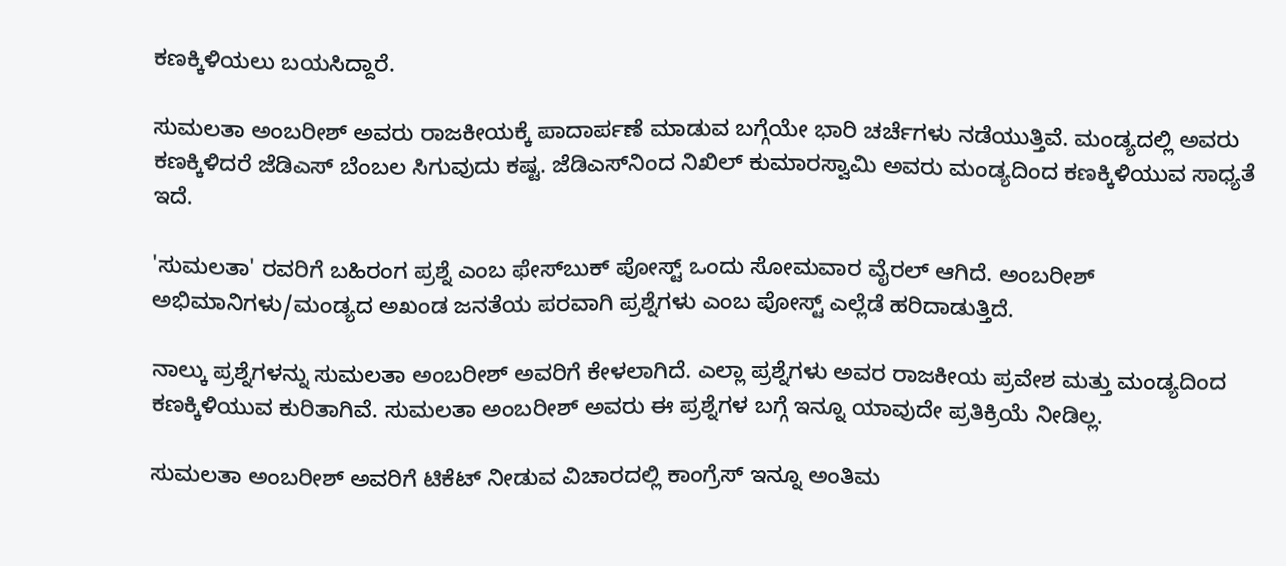ಕಣಕ್ಕಿಳಿಯಲು ಬಯಸಿದ್ದಾರೆ.

ಸುಮಲತಾ ಅಂಬರೀಶ್‌ ಅವರು ರಾಜಕೀಯಕ್ಕೆ ಪಾದಾರ್ಪಣೆ ಮಾಡುವ ಬಗ್ಗೆಯೇ ಭಾರಿ ಚರ್ಚೆಗಳು ನಡೆಯುತ್ತಿವೆ. ಮಂಡ್ಯದಲ್ಲಿ ಅವರು ಕಣಕ್ಕಿಳಿದರೆ ಜೆಡಿಎಸ್ ಬೆಂಬಲ ಸಿಗುವುದು ಕಷ್ಟ. ಜೆಡಿಎಸ್‌ನಿಂದ ನಿಖಿಲ್ ಕುಮಾರಸ್ವಾಮಿ ಅವರು ಮಂಡ್ಯದಿಂದ ಕಣಕ್ಕಿಳಿಯುವ ಸಾಧ್ಯತೆ ಇದೆ.

'ಸುಮಲತಾ' ರವರಿಗೆ ಬಹಿರಂಗ ಪ್ರಶ್ನೆ ಎಂಬ ಫೇಸ್‌ಬುಕ್ ಪೋಸ್ಟ್‌ ಒಂದು ಸೋಮವಾರ ವೈರಲ್ ಆಗಿದೆ. ಅಂಬರೀಶ್ ಅಭಿಮಾನಿಗಳು/ಮಂಡ್ಯದ ಅಖಂಡ ಜನತೆಯ ಪರವಾಗಿ ಪ್ರಶ್ನೆಗಳು ಎಂಬ ಪೋಸ್ಟ್‌ ಎಲ್ಲೆಡೆ ಹರಿದಾಡುತ್ತಿದೆ.

ನಾಲ್ಕು ಪ್ರಶ್ನೆಗಳನ್ನು ಸುಮಲತಾ ಅಂಬರೀಶ್‌ ಅವರಿಗೆ ಕೇಳಲಾಗಿದೆ. ಎಲ್ಲಾ ಪ್ರಶ್ನೆಗಳು ಅವರ ರಾಜಕೀಯ ಪ್ರವೇಶ ಮತ್ತು ಮಂಡ್ಯದಿಂದ ಕಣಕ್ಕಿಳಿಯುವ ಕುರಿತಾಗಿವೆ. ಸುಮಲತಾ ಅಂಬರೀಶ್‌ ಅವರು ಈ ಪ್ರಶ್ನೆಗಳ ಬಗ್ಗೆ ಇನ್ನೂ ಯಾವುದೇ ಪ್ರತಿಕ್ರಿಯೆ ನೀಡಿಲ್ಲ.

ಸುಮಲತಾ ಅಂಬರೀಶ್ ಅವರಿಗೆ ಟಿಕೆಟ್ ನೀಡುವ ವಿಚಾರದಲ್ಲಿ ಕಾಂಗ್ರೆಸ್ ಇನ್ನೂ ಅಂತಿಮ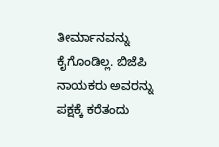ತೀರ್ಮಾನವನ್ನು ಕೈಗೊಂಡಿಲ್ಲ. ಬಿಜೆಪಿ ನಾಯಕರು ಅವರನ್ನು ಪಕ್ಷಕ್ಕೆ ಕರೆತಂದು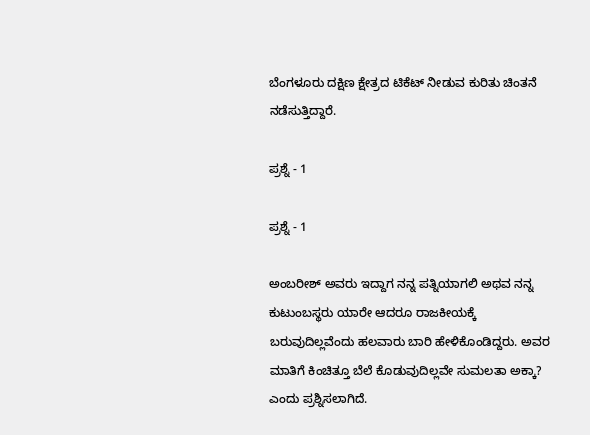ಬೆಂಗಳೂರು ದಕ್ಷಿಣ ಕ್ಷೇತ್ರದ ಟಿಕೆಟ್ ನೀಡುವ ಕುರಿತು ಚಿಂತನೆ ನಡೆಸುತ್ತಿದ್ದಾರೆ.

ಪ್ರಶ್ನೆ - 1

ಪ್ರಶ್ನೆ - 1

ಅಂಬರೀಶ್ ಅವರು ಇದ್ದಾಗ ನನ್ನ ಪತ್ನಿಯಾಗಲಿ ಅಥವ ನನ್ನ ಕುಟುಂಬಸ್ಥರು ಯಾರೇ ಆದರೂ ರಾಜಕೀಯಕ್ಕೆ ಬರುವುದಿಲ್ಲವೆಂದು ಹಲವಾರು ಬಾರಿ ಹೇಳಿಕೊಂಡಿದ್ದರು. ಅವರ ಮಾತಿಗೆ ಕಿಂಚಿತ್ತೂ ಬೆಲೆ ಕೊಡುವುದಿಲ್ಲವೇ ಸುಮಲತಾ ಅಕ್ಕಾ? ಎಂದು ಪ್ರಶ್ನಿಸಲಾಗಿದೆ.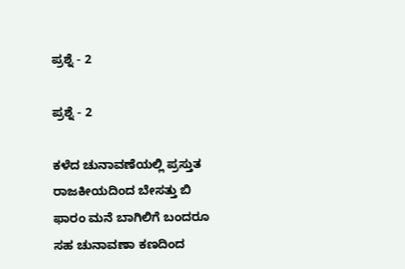ಪ್ರಶ್ನೆ - 2

ಪ್ರಶ್ನೆ - 2

ಕಳೆದ ಚುನಾವಣೆಯಲ್ಲಿ ಪ್ರಸ್ತುತ ರಾಜಕೀಯದಿಂದ ಬೇಸತ್ತು ಬಿ ಫಾರಂ ಮನೆ ಬಾಗಿಲಿಗೆ ಬಂದರೂ ಸಹ ಚುನಾವಣಾ ಕಣದಿಂದ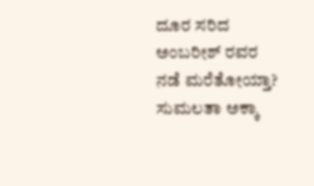ದೂರ ಸರಿದ ಅಂಬರೀಶ್ ರವರ ನಡೆ ಮರೆತೋಯ್ತಾ? ಸುಮಲತಾ ಅಕ್ಕಾ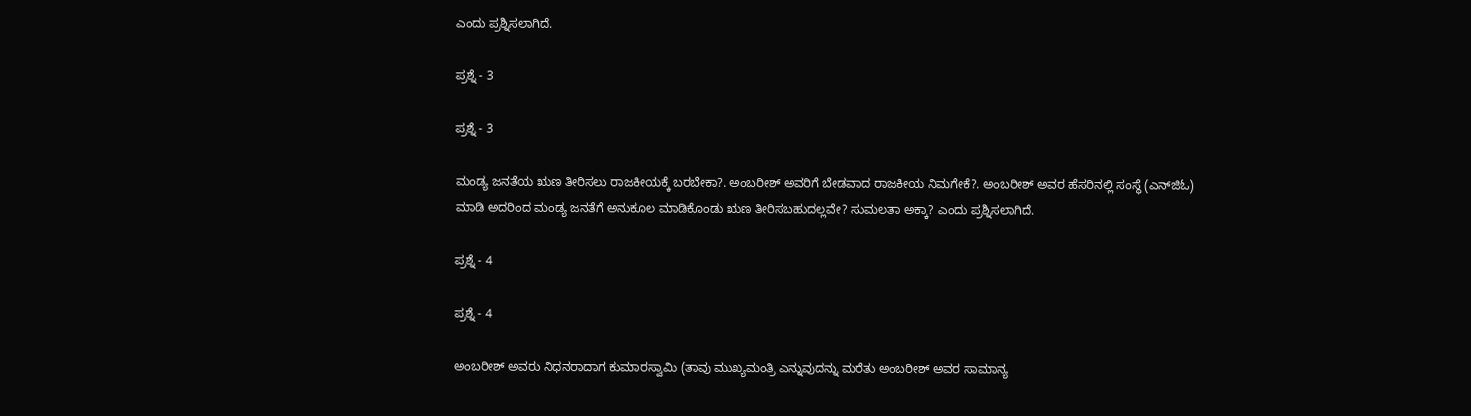ಎಂದು ಪ್ರಶ್ನಿಸಲಾಗಿದೆ.

ಪ್ರಶ್ನೆ - 3

ಪ್ರಶ್ನೆ - 3

ಮಂಡ್ಯ ಜನತೆಯ ಋಣ ತೀರಿಸಲು ರಾಜಕೀಯಕ್ಕೆ ಬರಬೇಕಾ?. ಅಂಬರೀಶ್ ಅವರಿಗೆ ಬೇಡವಾದ ರಾಜಕೀಯ ನಿಮಗೇಕೆ?. ಅಂಬರೀಶ್ ಅವರ ಹೆಸರಿನಲ್ಲಿ ಸಂಸ್ಥೆ (ಎನ್‌ಜಿಓ) ಮಾಡಿ ಅದರಿಂದ ಮಂಡ್ಯ ಜನತೆಗೆ ಅನುಕೂಲ ಮಾಡಿಕೊಂಡು ಋಣ ತೀರಿಸಬಹುದಲ್ಲವೇ? ಸುಮಲತಾ ಅಕ್ಕಾ? ಎಂದು ಪ್ರಶ್ನಿಸಲಾಗಿದೆ.

ಪ್ರಶ್ನೆ - 4

ಪ್ರಶ್ನೆ - 4

ಅಂಬರೀಶ್ ಅವರು ನಿಧನರಾದಾಗ ಕುಮಾರಸ್ವಾಮಿ (ತಾವು ಮುಖ್ಯಮಂತ್ರಿ ಎನ್ನುವುದನ್ನು ಮರೆತು ಅಂಬರೀಶ್ ಅವರ ಸಾಮಾನ್ಯ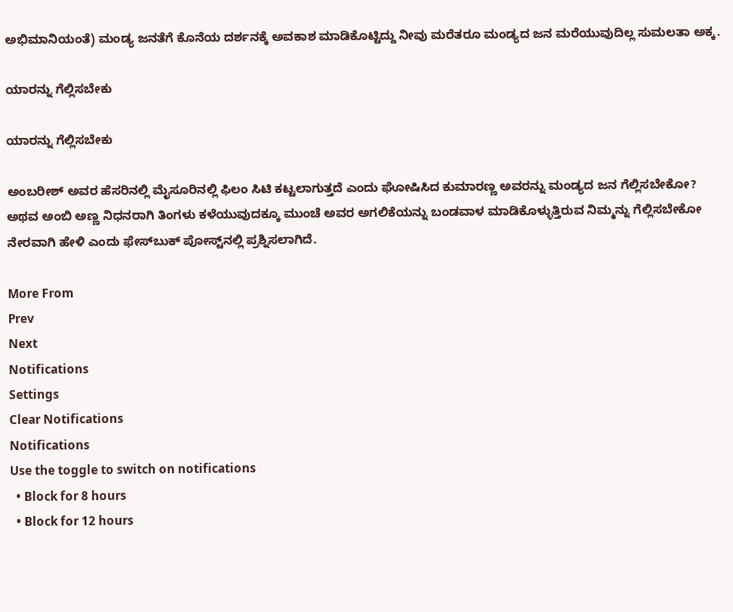ಅಭಿಮಾನಿಯಂತೆ) ಮಂಡ್ಯ ಜನತೆಗೆ ಕೊನೆಯ ದರ್ಶನಕ್ಕೆ ಅವಕಾಶ ಮಾಡಿಕೊಟ್ಟಿದ್ದು ನೀವು ಮರೆತರೂ ಮಂಡ್ಯದ ಜನ ಮರೆಯುವುದಿಲ್ಲ ಸುಮಲತಾ ಅಕ್ಕ.

ಯಾರನ್ನು ಗೆಲ್ಲಿಸಬೇಕು

ಯಾರನ್ನು ಗೆಲ್ಲಿಸಬೇಕು

ಅಂಬರೀಶ್ ಅವರ ಹೆಸರಿನಲ್ಲಿ ಮೈಸೂರಿನಲ್ಲಿ ಫಿಲಂ ಸಿಟಿ ಕಟ್ಟಲಾಗುತ್ತದೆ ಎಂದು ಘೋಷಿಸಿದ ಕುಮಾರಣ್ಣ ಅವರನ್ನು ಮಂಡ್ಯದ ಜನ ಗೆಲ್ಲಿಸಬೇಕೋ? ಅಥವ ಅಂಬಿ ಅಣ್ಣ ನಿಧನರಾಗಿ ತಿಂಗಳು ಕಳೆಯುವುದಕ್ಕೂ ಮುಂಚೆ ಅವರ ಅಗಲಿಕೆಯನ್ನು ಬಂಡವಾಳ ಮಾಡಿಕೊಳ್ಳುತ್ತಿರುವ ನಿಮ್ಮನ್ನು ಗೆಲ್ಲಿಸಬೇಕೋ ನೇರವಾಗಿ ಹೇಳಿ ಎಂದು ಫೇಸ್‌ಬುಕ್ ಪೋಸ್ಟ್‌ನಲ್ಲಿ ಪ್ರಶ್ನಿಸಲಾಗಿದೆ.

More From
Prev
Next
Notifications
Settings
Clear Notifications
Notifications
Use the toggle to switch on notifications
  • Block for 8 hours
  • Block for 12 hours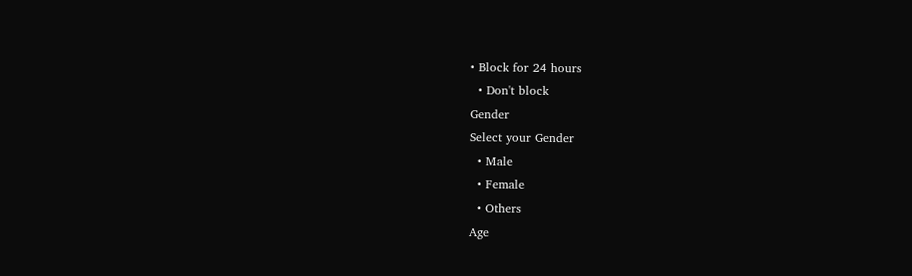• Block for 24 hours
  • Don't block
Gender
Select your Gender
  • Male
  • Female
  • Others
Age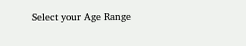Select your Age Range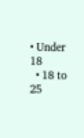• Under 18
  • 18 to 25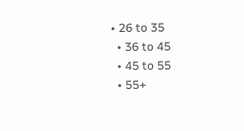• 26 to 35
  • 36 to 45
  • 45 to 55
  • 55+